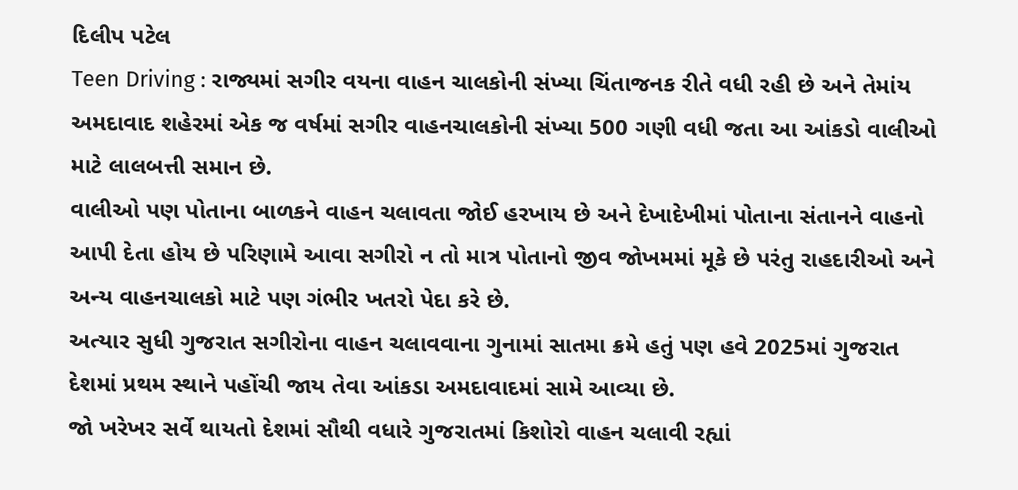દિલીપ પટેલ
Teen Driving : રાજ્યમાં સગીર વયના વાહન ચાલકોની સંખ્યા ચિંતાજનક રીતે વધી રહી છે અને તેમાંય અમદાવાદ શહેરમાં એક જ વર્ષમાં સગીર વાહનચાલકોની સંખ્યા 500 ગણી વધી જતા આ આંકડો વાલીઓ માટે લાલબત્તી સમાન છે.
વાલીઓ પણ પોતાના બાળકને વાહન ચલાવતા જોઈ હરખાય છે અને દેખાદેખીમાં પોતાના સંતાનને વાહનો આપી દેતા હોય છે પરિણામે આવા સગીરો ન તો માત્ર પોતાનો જીવ જોખમમાં મૂકે છે પરંતુ રાહદારીઓ અને અન્ય વાહનચાલકો માટે પણ ગંભીર ખતરો પેદા કરે છે.
અત્યાર સુધી ગુજરાત સગીરોના વાહન ચલાવવાના ગુનામાં સાતમા ક્રમે હતું પણ હવે 2025માં ગુજરાત દેશમાં પ્રથમ સ્થાને પહોંચી જાય તેવા આંકડા અમદાવાદમાં સામે આવ્યા છે.
જો ખરેખર સર્વે થાયતો દેશમાં સૌથી વધારે ગુજરાતમાં કિશોરો વાહન ચલાવી રહ્યાં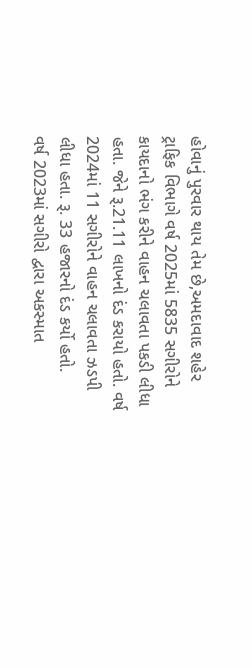હોવાનું પુરવાર થાય તેમ છે,અમદાવાદ શહેર ટ્રાફિક વિભાગે વર્ષ 2025માં 5835 સગીરોને કાયદાનો ભંગ કરીને વાહન ચલાવતા પકડી લીધા હતા. જેને રૂ.21.11 લાખનો દંડ કરાયો હતો. વર્ષ 2024માં 11 સગીરોને વાહન ચલાવતા ઝડપી લીધા હતા. રૂ. 33 હજારનો દંડ કર્યો હતો.
વર્ષ 2023માં સગીરો દ્વારા અકસ્માત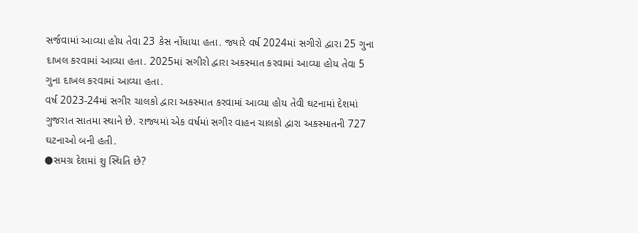સર્જવામાં આવ્યા હોય તેવા 23 કેસ નોંધાયા હતા. જ્યારે વર્ષ 2024માં સગીરો દ્વારા 25 ગુના દાખલ કરવામાં આવ્યા હતા. 2025માં સગીરો દ્વારા અકસ્માત કરવામાં આવ્યા હોય તેવા 5 ગુના દાખલ કરવામાં આવ્યા હતા.
વર્ષ 2023-24માં સગીર ચાલકો દ્વારા અકસ્માત કરવામાં આવ્યા હોય તેવી ઘટનામાં દેશમાં ગુજરાત સાતમા સ્થાને છે. રાજ્યમાં એક વર્ષમાં સગીર વાહન ચાલકો દ્વારા અકસ્માતની 727 ઘટનાઓ બની હતી.
●સમગ્ર દેશમાં શુ સ્થિતિ છે?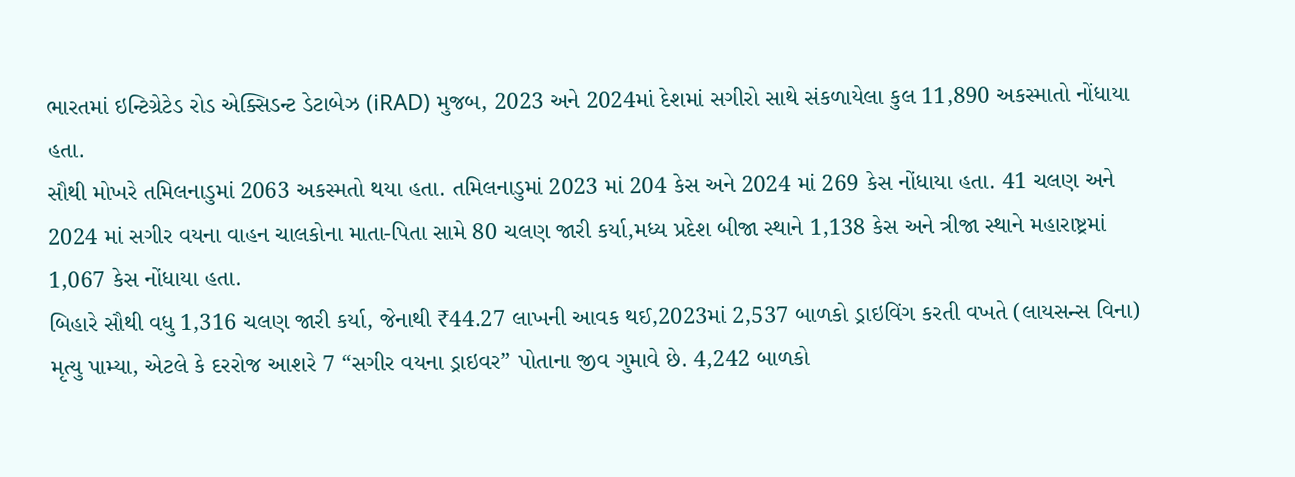ભારતમાં ઇન્ટિગ્રેટેડ રોડ એક્સિડન્ટ ડેટાબેઝ (iRAD) મુજબ, 2023 અને 2024માં દેશમાં સગીરો સાથે સંકળાયેલા કુલ 11,890 અકસ્માતો નોંધાયા હતા.
સૌથી મોખરે તમિલનાડુમાં 2063 અકસ્મતો થયા હતા. તમિલનાડુમાં 2023 માં 204 કેસ અને 2024 માં 269 કેસ નોંધાયા હતા. 41 ચલણ અને 2024 માં સગીર વયના વાહન ચાલકોના માતા-પિતા સામે 80 ચલણ જારી કર્યા,મધ્ય પ્રદેશ બીજા સ્થાને 1,138 કેસ અને ત્રીજા સ્થાને મહારાષ્ટ્રમાં 1,067 કેસ નોંધાયા હતા.
બિહારે સૌથી વધુ 1,316 ચલણ જારી કર્યા, જેનાથી ₹44.27 લાખની આવક થઈ,2023માં 2,537 બાળકો ડ્રાઇવિંગ કરતી વખતે (લાયસન્સ વિના) મૃત્યુ પામ્યા, એટલે કે દરરોજ આશરે 7 “સગીર વયના ડ્રાઇવર” પોતાના જીવ ગુમાવે છે. 4,242 બાળકો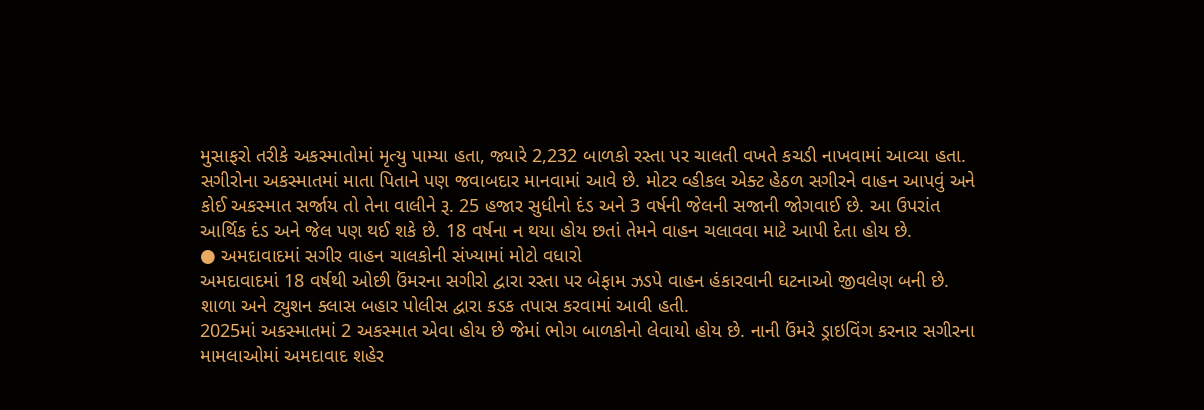મુસાફરો તરીકે અકસ્માતોમાં મૃત્યુ પામ્યા હતા, જ્યારે 2,232 બાળકો રસ્તા પર ચાલતી વખતે કચડી નાખવામાં આવ્યા હતા.
સગીરોના અકસ્માતમાં માતા પિતાને પણ જવાબદાર માનવામાં આવે છે. મોટર વ્હીકલ એક્ટ હેઠળ સગીરને વાહન આપવું અને કોઈ અકસ્માત સર્જાય તો તેના વાલીને રૂ. 25 હજાર સુધીનો દંડ અને 3 વર્ષની જેલની સજાની જોગવાઈ છે. આ ઉપરાંત આર્થિક દંડ અને જેલ પણ થઈ શકે છે. 18 વર્ષના ન થયા હોય છતાં તેમને વાહન ચલાવવા માટે આપી દેતા હોય છે.
● અમદાવાદમાં સગીર વાહન ચાલકોની સંખ્યામાં મોટો વધારો
અમદાવાદમાં 18 વર્ષથી ઓછી ઉંમરના સગીરો દ્વારા રસ્તા પર બેફામ ઝડપે વાહન હંકારવાની ઘટનાઓ જીવલેણ બની છે.
શાળા અને ટ્યુશન ક્લાસ બહાર પોલીસ દ્વારા કડક તપાસ કરવામાં આવી હતી.
2025માં અકસ્માતમાં 2 અકસ્માત એવા હોય છે જેમાં ભોગ બાળકોનો લેવાયો હોય છે. નાની ઉંમરે ડ્રાઇવિંગ કરનાર સગીરના મામલાઓમાં અમદાવાદ શહેર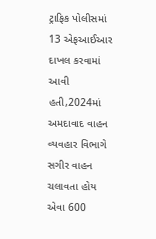ટ્રાફિક પોલીસમાં 13 એફઆઈઆર દાખલ કરવામાં આવી હતી,2024માં અમદાવાદ વાહન વ્યવહાર વિભાગે સગીર વાહન ચલાવતા હોય એવા 600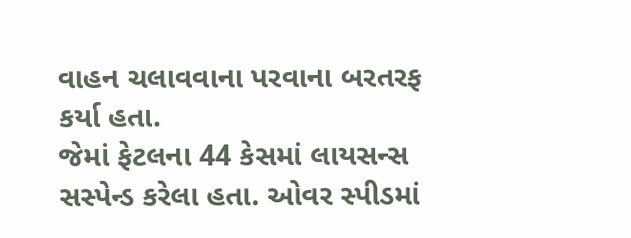વાહન ચલાવવાના પરવાના બરતરફ કર્યા હતા.
જેમાં ફેટલના 44 કેસમાં લાયસન્સ સસ્પેન્ડ કરેલા હતા. ઓવર સ્પીડમાં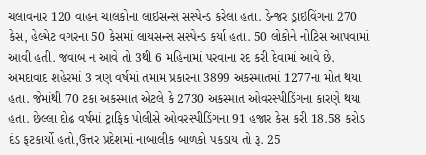ચલાવનાર 120 વાહન ચાલકોના લાઇસન્સ સસ્પેન્ડ કરેલા હતા. ડેન્જર ડ્રાઇવિંગના 270 કેસ, હેલ્મેટ વગરના 50 કેસમાં લાયસન્સ સસ્પેન્ડ કર્યા હતા. 50 લોકોને નોટિસ આપવામાં આવી હતી. જવાબ ન આવે તો 3થી 6 મહિનામાં પરવાના રદ કરી દેવામાં આવે છે.
અમદાવાદ શહેરમાં 3 ત્રણ વર્ષમાં તમામ પ્રકારના 3899 અકસ્માતમાં 1277ના મોત થયા હતા. જેમાંથી 70 ટકા અકસ્માત એટલે કે 2730 અકસ્માત ઓવરસ્પીડિંગના કારણે થયા હતા. છેલ્લા દોઢ વર્ષમાં ટ્રાફિક પોલીસે ઓવરસ્પીડિંગના 91 હજાર કેસ કરી 18.58 કરોડ દંડ ફટકાર્યો હતો,ઉત્તર પ્રદેશમાં નાબાલીક બાળકો પકડાય તો રૂ. 25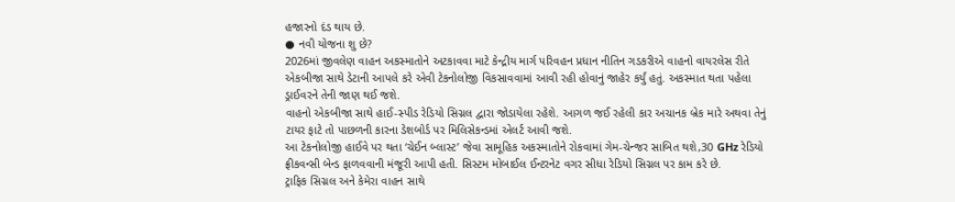હજારનો દંડ થાય છે.
● નવી યોજના શુ છે?
2026માં જીવલેણ વાહન અકસ્માતોને અટકાવવા માટે કેન્દ્રીય માર્ગ પરિવહન પ્રધાન નીતિન ગડકરીએ વાહનો વાયરલેસ રીતે એકબીજા સાથે ડેટાની આપલે કરે એવી ટેકનોલોજી વિકસાવવામાં આવી રહી હોવાનું જાહેર કર્યું હતું. અકસ્માત થતા પહેલા ડ્રાઈવરને તેની જાણ થઈ જશે.
વાહનો એકબીજા સાથે હાઈ-સ્પીડ રેડિયો સિગ્નલ દ્વારા જોડાયેલા રહેશે. આગળ જઈ રહેલી કાર અચાનક બ્રેક મારે અથવા તેનું ટાયર ફાટે તો પાછળની કારના ડેશબોર્ડ પર મિલિસેકન્ડમાં એલર્ટ આવી જશે.
આ ટેકનોલોજી હાઈવે પર થતા ‘ચેઈન બ્લાસ્ટ’ જેવા સામૂહિક અકસ્માતોને રોકવામાં ગેમ-ચેન્જર સાબિત થશે,30 GHz રેડિયો ફ્રીકવન્સી બેન્ડ ફાળવવાની મંજૂરી આપી હતી. સિસ્ટમ મોબાઈલ ઈન્ટરનેટ વગર સીધા રેડિયો સિગ્નલ પર કામ કરે છે.
ટ્રાફિક સિગ્નલ અને કેમેરા વાહન સાથે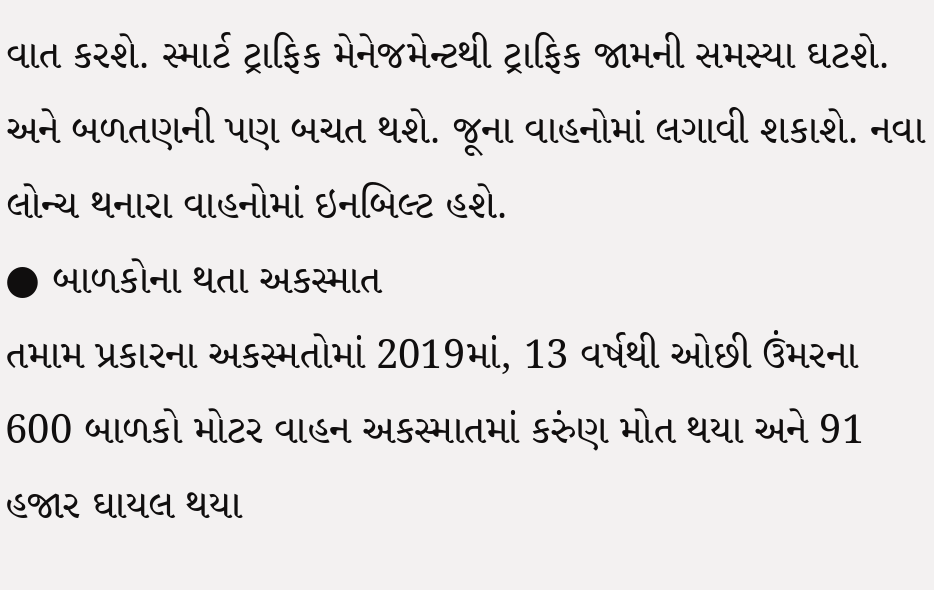વાત કરશે. સ્માર્ટ ટ્રાફિક મેનેજમેન્ટથી ટ્રાફિક જામની સમસ્યા ઘટશે. અને બળતણની પણ બચત થશે. જૂના વાહનોમાં લગાવી શકાશે. નવા લોન્ચ થનારા વાહનોમાં ઇનબિલ્ટ હશે.
● બાળકોના થતા અકસ્માત
તમામ પ્રકારના અકસ્મતોમાં 2019માં, 13 વર્ષથી ઓછી ઉંમરના 600 બાળકો મોટર વાહન અકસ્માતમાં કરુંણ મોત થયા અને 91 હજાર ઘાયલ થયા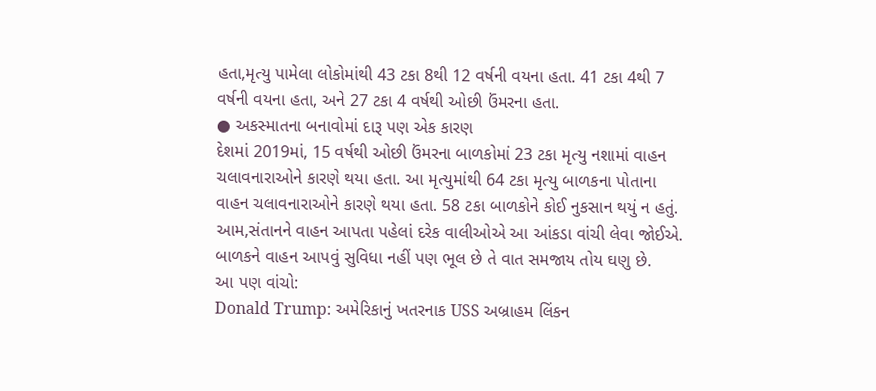હતા,મૃત્યુ પામેલા લોકોમાંથી 43 ટકા 8થી 12 વર્ષની વયના હતા. 41 ટકા 4થી 7 વર્ષની વયના હતા, અને 27 ટકા 4 વર્ષથી ઓછી ઉંમરના હતા.
● અકસ્માતના બનાવોમાં દારૂ પણ એક કારણ
દેશમાં 2019માં, 15 વર્ષથી ઓછી ઉંમરના બાળકોમાં 23 ટકા મૃત્યુ નશામાં વાહન ચલાવનારાઓને કારણે થયા હતા. આ મૃત્યુમાંથી 64 ટકા મૃત્યુ બાળકના પોતાના વાહન ચલાવનારાઓને કારણે થયા હતા. 58 ટકા બાળકોને કોઈ નુકસાન થયું ન હતું.
આમ,સંતાનને વાહન આપતા પહેલાં દરેક વાલીઓએ આ આંકડા વાંચી લેવા જોઈએ. બાળકને વાહન આપવું સુવિધા નહીં પણ ભૂલ છે તે વાત સમજાય તોય ઘણુ છે.
આ પણ વાંચો:
Donald Trump: અમેરિકાનું ખતરનાક USS અબ્રાહમ લિંકન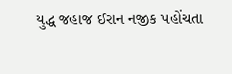યુદ્ધ જહાજ ઈરાન નજીક પહોંચતા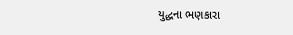યુદ્ધના ભણકારા